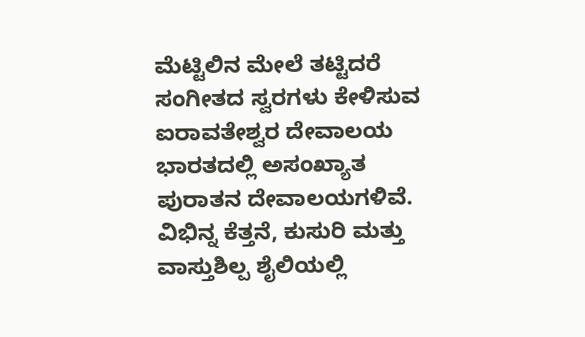ಮೆಟ್ಟಿಲಿನ ಮೇಲೆ ತಟ್ಟಿದರೆ ಸಂಗೀತದ ಸ್ವರಗಳು ಕೇಳಿಸುವ ಐರಾವತೇಶ್ವರ ದೇವಾಲಯ
ಭಾರತದಲ್ಲಿ ಅಸಂಖ್ಯಾತ ಪುರಾತನ ದೇವಾಲಯಗಳಿವೆ. ವಿಭಿನ್ನ ಕೆತ್ತನೆ, ಕುಸುರಿ ಮತ್ತು ವಾಸ್ತುಶಿಲ್ಪ ಶೈಲಿಯಲ್ಲಿ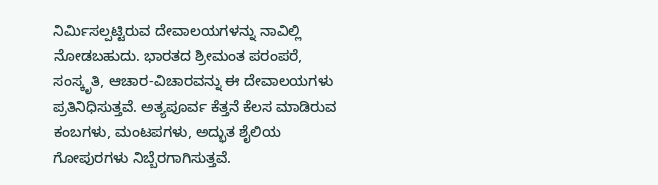ನಿರ್ಮಿಸಲ್ಪಟ್ಟಿರುವ ದೇವಾಲಯಗಳನ್ನು ನಾವಿಲ್ಲಿ ನೋಡಬಹುದು. ಭಾರತದ ಶ್ರೀಮಂತ ಪರಂಪರೆ, ಸಂಸ್ಕೃತಿ, ಆಚಾರ-ವಿಚಾರವನ್ನು ಈ ದೇವಾಲಯಗಳು ಪ್ರತಿನಿಧಿಸುತ್ತವೆ. ಅತ್ಯಪೂರ್ವ ಕೆತ್ತನೆ ಕೆಲಸ ಮಾಡಿರುವ ಕಂಬಗಳು, ಮಂಟಪಗಳು, ಅದ್ಭುತ ಶೈಲಿಯ ಗೋಪುರಗಳು ನಿಬ್ಬೆರಗಾಗಿಸುತ್ತವೆ.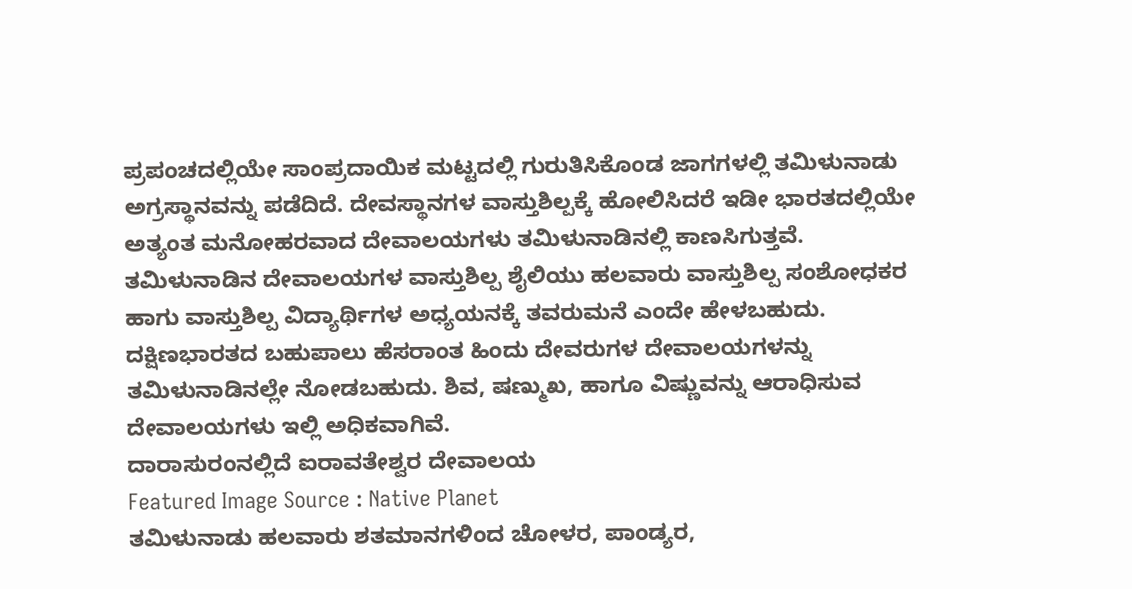ಪ್ರಪಂಚದಲ್ಲಿಯೇ ಸಾಂಪ್ರದಾಯಿಕ ಮಟ್ಟದಲ್ಲಿ ಗುರುತಿಸಿಕೊಂಡ ಜಾಗಗಳಲ್ಲಿ ತಮಿಳುನಾಡು ಅಗ್ರಸ್ಥಾನವನ್ನು ಪಡೆದಿದೆ. ದೇವಸ್ಥಾನಗಳ ವಾಸ್ತುಶಿಲ್ಪಕ್ಕೆ ಹೋಲಿಸಿದರೆ ಇಡೀ ಭಾರತದಲ್ಲಿಯೇ ಅತ್ಯಂತ ಮನೋಹರವಾದ ದೇವಾಲಯಗಳು ತಮಿಳುನಾಡಿನಲ್ಲಿ ಕಾಣಸಿಗುತ್ತವೆ.
ತಮಿಳುನಾಡಿನ ದೇವಾಲಯಗಳ ವಾಸ್ತುಶಿಲ್ಪ ಶೈಲಿಯು ಹಲವಾರು ವಾಸ್ತುಶಿಲ್ಪ ಸಂಶೋಧಕರ ಹಾಗು ವಾಸ್ತುಶಿಲ್ಪ ವಿದ್ಯಾರ್ಥಿಗಳ ಅಧ್ಯಯನಕ್ಕೆ ತವರುಮನೆ ಎಂದೇ ಹೇಳಬಹುದು. ದಕ್ಷಿಣಭಾರತದ ಬಹುಪಾಲು ಹೆಸರಾಂತ ಹಿಂದು ದೇವರುಗಳ ದೇವಾಲಯಗಳನ್ನು ತಮಿಳುನಾಡಿನಲ್ಲೇ ನೋಡಬಹುದು. ಶಿವ, ಷಣ್ಮುಖ, ಹಾಗೂ ವಿಷ್ಣುವನ್ನು ಆರಾಧಿಸುವ ದೇವಾಲಯಗಳು ಇಲ್ಲಿ ಅಧಿಕವಾಗಿವೆ.
ದಾರಾಸುರಂನಲ್ಲಿದೆ ಐರಾವತೇಶ್ವರ ದೇವಾಲಯ
Featured Image Source : Native Planet
ತಮಿಳುನಾಡು ಹಲವಾರು ಶತಮಾನಗಳಿಂದ ಚೋಳರ, ಪಾಂಡ್ಯರ,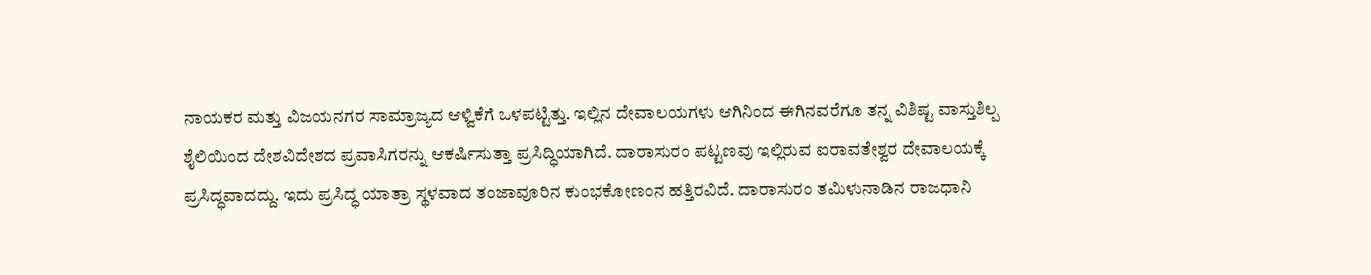ನಾಯಕರ ಮತ್ತು ವಿಜಯನಗರ ಸಾಮ್ರಾಜ್ಯದ ಆಳ್ವಿಕೆಗೆ ಒಳಪಟ್ಟಿತ್ತು. ಇಲ್ಲಿನ ದೇವಾಲಯಗಳು ಆಗಿನಿಂದ ಈಗಿನವರೆಗೂ ತನ್ನ ವಿಶಿಷ್ಟ ವಾಸ್ತುಶಿಲ್ಪ ಶೈಲಿಯಿಂದ ದೇಶವಿದೇಶದ ಪ್ರವಾಸಿಗರನ್ನು ಆಕರ್ಷಿಸುತ್ತಾ ಪ್ರಸಿದ್ಧಿಯಾಗಿದೆ. ದಾರಾಸುರಂ ಪಟ್ಟಣವು ಇಲ್ಲಿರುವ ಐರಾವತೇಶ್ವರ ದೇವಾಲಯಕ್ಕೆ ಪ್ರಸಿದ್ಧವಾದದ್ದು. ಇದು ಪ್ರಸಿದ್ಧ ಯಾತ್ರಾ ಸ್ಥಳವಾದ ತಂಜಾವೂರಿನ ಕುಂಭಕೋಣಂನ ಹತ್ತಿರವಿದೆ. ದಾರಾಸುರಂ ತಮಿಳುನಾಡಿನ ರಾಜಧಾನಿ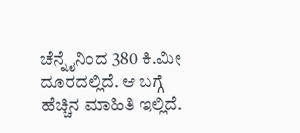ಚೆನ್ನೈನಿಂದ 380 ಕಿ.ಮೀ ದೂರದಲ್ಲಿದೆ. ಆ ಬಗ್ಗೆ ಹೆಚ್ಚಿನ ಮಾಹಿತಿ ಇಲ್ಲಿದೆ.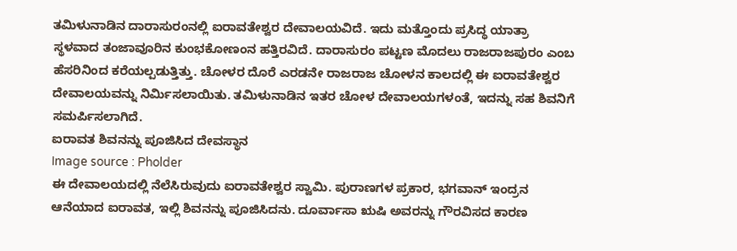ತಮಿಳುನಾಡಿನ ದಾರಾಸುರಂನಲ್ಲಿ ಐರಾವತೇಶ್ವರ ದೇವಾಲಯವಿದೆ. ಇದು ಮತ್ತೊಂದು ಪ್ರಸಿದ್ಧ ಯಾತ್ರಾ ಸ್ಥಳವಾದ ತಂಜಾವೂರಿನ ಕುಂಭಕೋಣಂನ ಹತ್ತಿರವಿದೆ. ದಾರಾಸುರಂ ಪಟ್ಟಣ ಮೊದಲು ರಾಜರಾಜಪುರಂ ಎಂಬ ಹೆಸರಿನಿಂದ ಕರೆಯಲ್ಪಡುತ್ತಿತ್ತು. ಚೋಳರ ದೊರೆ ಎರಡನೇ ರಾಜರಾಜ ಚೋಳನ ಕಾಲದಲ್ಲಿ ಈ ಐರಾವತೇಶ್ವರ ದೇವಾಲಯವನ್ನು ನಿರ್ಮಿಸಲಾಯಿತು. ತಮಿಳುನಾಡಿನ ಇತರ ಚೋಳ ದೇವಾಲಯಗಳಂತೆ, ಇದನ್ನು ಸಹ ಶಿವನಿಗೆ ಸಮರ್ಪಿಸಲಾಗಿದೆ.
ಐರಾವತ ಶಿವನನ್ನು ಪೂಜಿಸಿದ ದೇವಸ್ಥಾನ
Image source : Pholder
ಈ ದೇವಾಲಯದಲ್ಲಿ ನೆಲೆಸಿರುವುದು ಐರಾವತೇಶ್ವರ ಸ್ವಾಮಿ. ಪುರಾಣಗಳ ಪ್ರಕಾರ, ಭಗವಾನ್ ಇಂದ್ರನ ಆನೆಯಾದ ಐರಾವತ, ಇಲ್ಲಿ ಶಿವನನ್ನು ಪೂಜಿಸಿದನು. ದೂರ್ವಾಸಾ ಋಷಿ ಅವರನ್ನು ಗೌರವಿಸದ ಕಾರಣ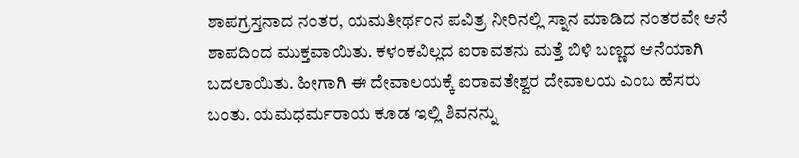ಶಾಪಗ್ರಸ್ತನಾದ ನಂತರ, ಯಮತೀರ್ಥಂನ ಪವಿತ್ರ ನೀರಿನಲ್ಲಿ ಸ್ನಾನ ಮಾಡಿದ ನಂತರವೇ ಆನೆ ಶಾಪದಿಂದ ಮುಕ್ತವಾಯಿತು. ಕಳಂಕವಿಲ್ಲದ ಐರಾವತನು ಮತ್ತೆ ಬಿಳಿ ಬಣ್ಣದ ಆನೆಯಾಗಿ ಬದಲಾಯಿತು. ಹೀಗಾಗಿ ಈ ದೇವಾಲಯಕ್ಕೆ ಐರಾವತೇಶ್ವರ ದೇವಾಲಯ ಎಂಬ ಹೆಸರು ಬಂತು. ಯಮಧರ್ಮರಾಯ ಕೂಡ ಇಲ್ಲಿ ಶಿವನನ್ನು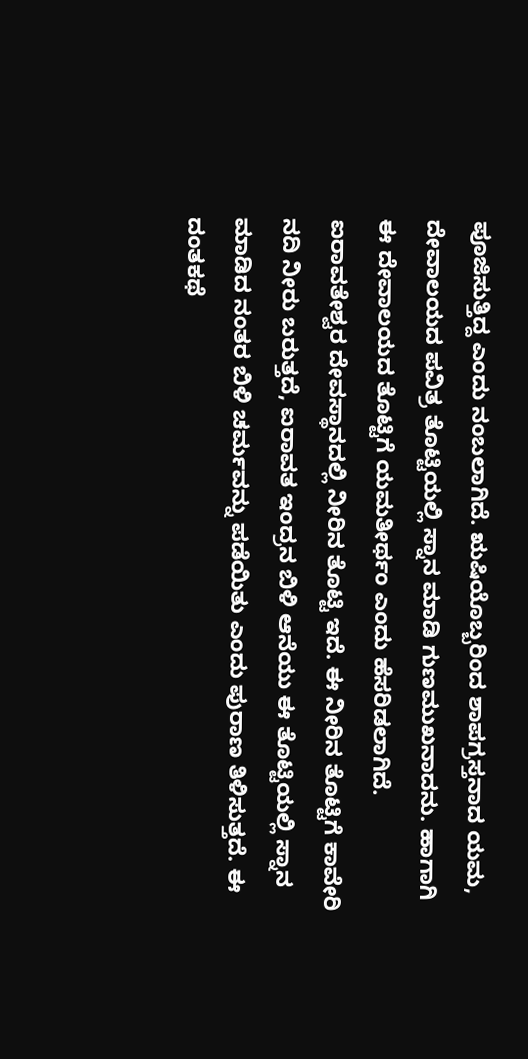ಪೂಜಿಸುತ್ತಿದ್ದ ಎಂದು ನಂಬಲಾಗಿದೆ. ಋಷಿಯೊಬ್ಬರಿಂದ ಶಾಪಗ್ರಸ್ತನಾದ ಯಮ, ದೇವಾಲಯದ ಪವಿತ್ರ ತೊಟ್ಟಿಯಲ್ಲಿ ಸ್ನಾನ ಮಾಡಿ ಗುಣಮುಖನಾದನು. ಹಾಗಾಗಿ ಈ ದೇವಾಲಯದ ತೊಟ್ಟಿಗೆ ಯಮತೀರ್ಥಂ ಎಂದು ಹೆಸರಿಡಲಾಗಿದೆ.
ಐರಾವತೇಶ್ವರ ದೇವಸ್ಥಾನದಲ್ಲಿ ನೀರಿನ ತೊಟ್ಟಿ ಇದೆ. ಈ ನೀರಿನ ತೊಟ್ಟಿಗೆ ಕಾವೇರಿ ನದಿ ನೀರು ಬರುತ್ತದೆ, ಐರಾವತ ಇಂದ್ರನ ಬಿಳಿ ಆನೆಯು ಈ ತೊಟ್ಟಿಯಲ್ಲಿ ಸ್ನಾನ ಮಾಡಿದ ನಂತರ ಬಿಳಿ ಚರ್ಮವನ್ನು ಪಡೆಯಿತು ಎಂದು ಪುರಾಣ ತಿಳಿಸುತ್ತದೆ. ಈ ದಂತಕಥೆ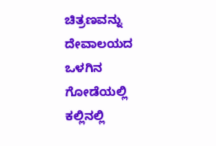ಚಿತ್ರಣವನ್ನು ದೇವಾಲಯದ ಒಳಗಿನ ಗೋಡೆಯಲ್ಲಿ ಕಲ್ಲಿನಲ್ಲಿ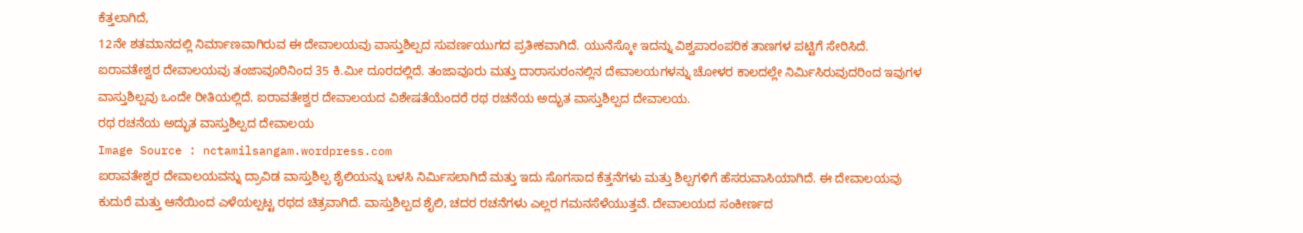ಕೆತ್ತಲಾಗಿದೆ,
12ನೇ ಶತಮಾನದಲ್ಲಿ ನಿರ್ಮಾಣವಾಗಿರುವ ಈ ದೇವಾಲಯವು ವಾಸ್ತುಶಿಲ್ಪದ ಸುವರ್ಣಯುಗದ ಪ್ರತೀಕವಾಗಿದೆ. ಯುನೆಸ್ಕೋ ಇದನ್ನು ವಿಶ್ವಪಾರಂಪರಿಕ ತಾಣಗಳ ಪಟ್ಟಿಗೆ ಸೇರಿಸಿದೆ. ಐರಾವತೇಶ್ವರ ದೇವಾಲಯವು ತಂಜಾವೂರಿನಿಂದ 35 ಕಿ.ಮೀ ದೂರದಲ್ಲಿದೆ. ತಂಜಾವೂರು ಮತ್ತು ದಾರಾಸುರಂನಲ್ಲಿನ ದೇವಾಲಯಗಳನ್ನು ಚೋಳರ ಕಾಲದಲ್ಲೇ ನಿರ್ಮಿಸಿರುವುದರಿಂದ ಇವುಗಳ ವಾಸ್ತುಶಿಲ್ಪವು ಒಂದೇ ರೀತಿಯಲ್ಲಿದೆ. ಐರಾವತೇಶ್ವರ ದೇವಾಲಯದ ವಿಶೇಷತೆಯೆಂದರೆ ರಥ ರಚನೆಯ ಅದ್ಭುತ ವಾಸ್ತುಶಿಲ್ಪದ ದೇವಾಲಯ.
ರಥ ರಚನೆಯ ಅದ್ಭುತ ವಾಸ್ತುಶಿಲ್ಪದ ದೇವಾಲಯ
Image Source : nctamilsangam.wordpress.com
ಐರಾವತೇಶ್ವರ ದೇವಾಲಯವನ್ನು ದ್ರಾವಿಡ ವಾಸ್ತುಶಿಲ್ಪ ಶೈಲಿಯನ್ನು ಬಳಸಿ ನಿರ್ಮಿಸಲಾಗಿದೆ ಮತ್ತು ಇದು ಸೊಗಸಾದ ಕೆತ್ತನೆಗಳು ಮತ್ತು ಶಿಲ್ಪಗಳಿಗೆ ಹೆಸರುವಾಸಿಯಾಗಿದೆ. ಈ ದೇವಾಲಯವು ಕುದುರೆ ಮತ್ತು ಆನೆಯಿಂದ ಎಳೆಯಲ್ಪಟ್ಟ ರಥದ ಚಿತ್ರವಾಗಿದೆ. ವಾಸ್ತುಶಿಲ್ಪದ ಶೈಲಿ, ಚದರ ರಚನೆಗಳು ಎಲ್ಲರ ಗಮನಸೆಳೆಯುತ್ತವೆ. ದೇವಾಲಯದ ಸಂಕೀರ್ಣದ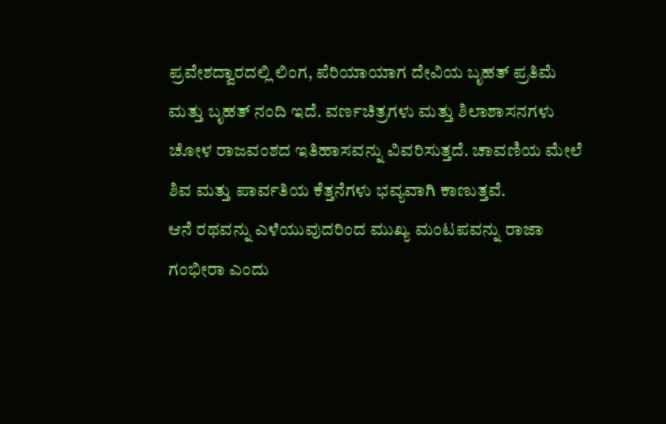ಪ್ರವೇಶದ್ವಾರದಲ್ಲಿ ಲಿಂಗ, ಪೆರಿಯಾಯಾಗ ದೇವಿಯ ಬೃಹತ್ ಪ್ರತಿಮೆ ಮತ್ತು ಬೃಹತ್ ನಂದಿ ಇದೆ. ವರ್ಣಚಿತ್ರಗಳು ಮತ್ತು ಶಿಲಾಶಾಸನಗಳು ಚೋಳ ರಾಜವಂಶದ ಇತಿಹಾಸವನ್ನು ವಿವರಿಸುತ್ತದೆ. ಚಾವಣಿಯ ಮೇಲೆ ಶಿವ ಮತ್ತು ಪಾರ್ವತಿಯ ಕೆತ್ತನೆಗಳು ಭವ್ಯವಾಗಿ ಕಾಣುತ್ತವೆ.
ಆನೆ ರಥವನ್ನು ಎಳೆಯುವುದರಿಂದ ಮುಖ್ಯ ಮಂಟಪವನ್ನು ರಾಜಾ ಗಂಭೀರಾ ಎಂದು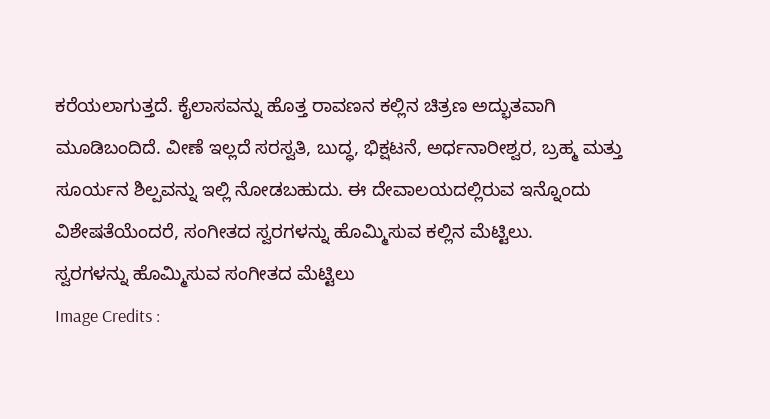ಕರೆಯಲಾಗುತ್ತದೆ. ಕೈಲಾಸವನ್ನು ಹೊತ್ತ ರಾವಣನ ಕಲ್ಲಿನ ಚಿತ್ರಣ ಅದ್ಭುತವಾಗಿ ಮೂಡಿಬಂದಿದೆ. ವೀಣೆ ಇಲ್ಲದೆ ಸರಸ್ವತಿ, ಬುದ್ಧ, ಭಿಕ್ಷಟನೆ, ಅರ್ಧನಾರೀಶ್ವರ, ಬ್ರಹ್ಮ ಮತ್ತು ಸೂರ್ಯನ ಶಿಲ್ಪವನ್ನು ಇಲ್ಲಿ ನೋಡಬಹುದು. ಈ ದೇವಾಲಯದಲ್ಲಿರುವ ಇನ್ನೊಂದು ವಿಶೇಷತೆಯೆಂದರೆ, ಸಂಗೀತದ ಸ್ವರಗಳನ್ನು ಹೊಮ್ಮಿಸುವ ಕಲ್ಲಿನ ಮೆಟ್ಟಿಲು.
ಸ್ವರಗಳನ್ನು ಹೊಮ್ಮಿಸುವ ಸಂಗೀತದ ಮೆಟ್ಟಿಲು
Image Credits :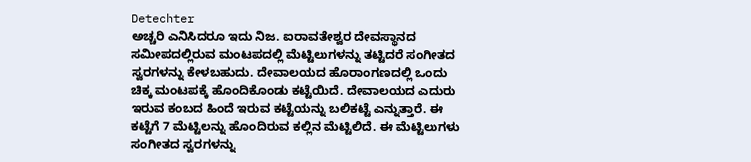Detechter
ಅಚ್ಚರಿ ಎನಿಸಿದರೂ ಇದು ನಿಜ. ಐರಾವತೇಶ್ವರ ದೇವಸ್ಥಾನದ ಸಮೀಪದಲ್ಲಿರುವ ಮಂಟಪದಲ್ಲಿ ಮೆಟ್ಟಿಲುಗಳನ್ನು ತಟ್ಟಿದರೆ ಸಂಗೀತದ ಸ್ವರಗಳನ್ನು ಕೇಳಬಹುದು. ದೇವಾಲಯದ ಹೊರಾಂಗಣದಲ್ಲಿ ಒಂದು ಚಿಕ್ಕ ಮಂಟಪಕ್ಕೆ ಹೊಂದಿಕೊಂಡು ಕಟ್ಟೆಯಿದೆ. ದೇವಾಲಯದ ಎದುರು ಇರುವ ಕಂಬದ ಹಿಂದೆ ಇರುವ ಕಟ್ಟೆಯನ್ನು ಬಲಿಕಟ್ಟೆ ಎನ್ನುತ್ತಾರೆ. ಈ ಕಟ್ಟೆಗೆ 7 ಮೆಟ್ಟಿಲನ್ನು ಹೊಂದಿರುವ ಕಲ್ಲಿನ ಮೆಟ್ಟಿಲಿದೆ. ಈ ಮೆಟ್ಟಿಲುಗಳು ಸಂಗೀತದ ಸ್ವರಗಳನ್ನು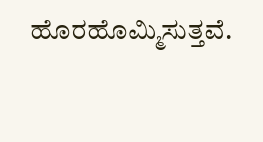ಹೊರಹೊಮ್ಮಿಸುತ್ತವೆ.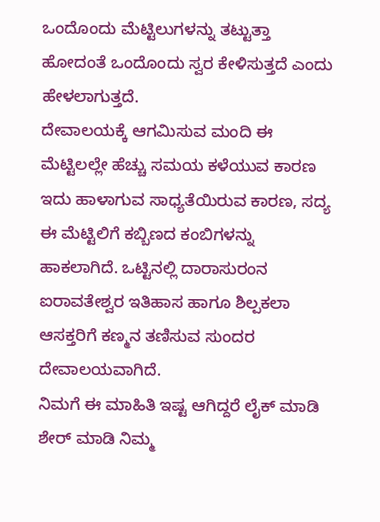ಒಂದೊಂದು ಮೆಟ್ಟಿಲುಗಳನ್ನು ತಟ್ಟುತ್ತಾ ಹೋದಂತೆ ಒಂದೊಂದು ಸ್ವರ ಕೇಳಿಸುತ್ತದೆ ಎಂದು ಹೇಳಲಾಗುತ್ತದೆ.
ದೇವಾಲಯಕ್ಕೆ ಆಗಮಿಸುವ ಮಂದಿ ಈ ಮೆಟ್ಟಿಲಲ್ಲೇ ಹೆಚ್ಚು ಸಮಯ ಕಳೆಯುವ ಕಾರಣ ಇದು ಹಾಳಾಗುವ ಸಾಧ್ಯತೆಯಿರುವ ಕಾರಣ, ಸದ್ಯ ಈ ಮೆಟ್ಟಿಲಿಗೆ ಕಬ್ಬಿಣದ ಕಂಬಿಗಳನ್ನು ಹಾಕಲಾಗಿದೆ. ಒಟ್ಟಿನಲ್ಲಿ ದಾರಾಸುರಂನ ಐರಾವತೇಶ್ವರ ಇತಿಹಾಸ ಹಾಗೂ ಶಿಲ್ಪಕಲಾ ಆಸಕ್ತರಿಗೆ ಕಣ್ಮನ ತಣಿಸುವ ಸುಂದರ ದೇವಾಲಯವಾಗಿದೆ.
ನಿಮಗೆ ಈ ಮಾಹಿತಿ ಇಷ್ಟ ಆಗಿದ್ದರೆ ಲೈಕ್ ಮಾಡಿ ಶೇರ್ ಮಾಡಿ ನಿಮ್ಮ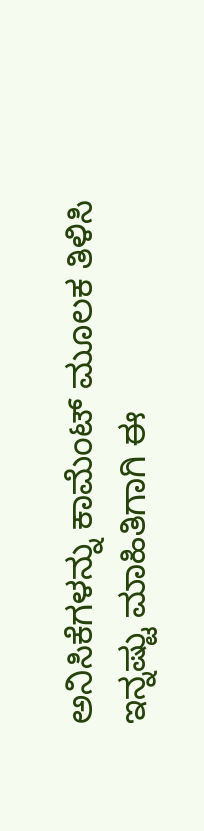ಅನಿಸಿಕೆಗಳನ್ನು ಕಾಮೆಂಟ್ ಮೂಲಕ ತಿಳಿಸಿ ಇನ್ನಷ್ಟು ಮಾಹಿತಿಗಾಗಿ ಈ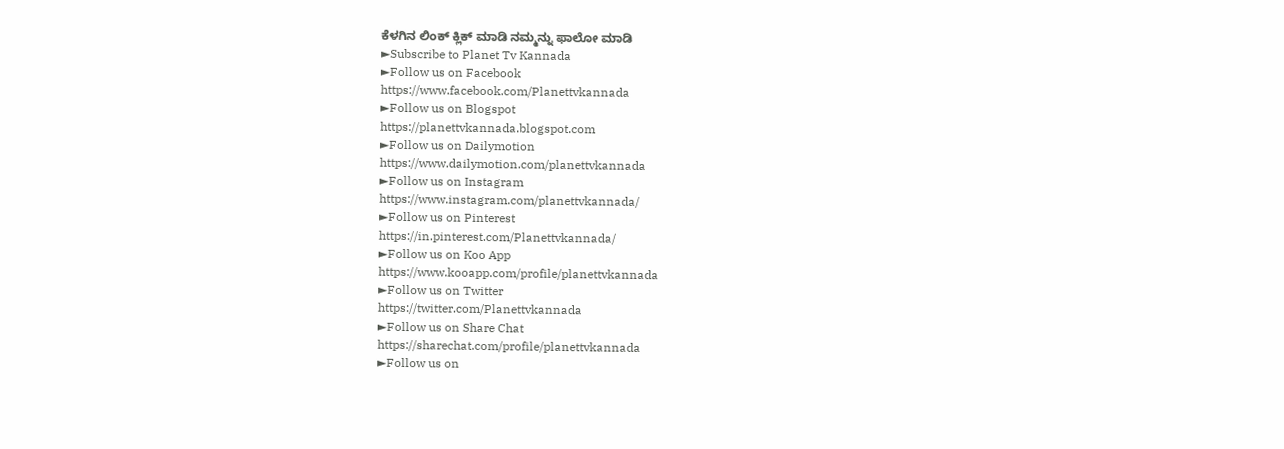ಕೆಳಗಿನ ಲಿಂಕ್ ಕ್ಲಿಕ್ ಮಾಡಿ ನಮ್ಮನ್ನು ಫಾಲೋ ಮಾಡಿ
►Subscribe to Planet Tv Kannada
►Follow us on Facebook
https://www.facebook.com/Planettvkannada
►Follow us on Blogspot
https://planettvkannada.blogspot.com
►Follow us on Dailymotion
https://www.dailymotion.com/planettvkannada
►Follow us on Instagram
https://www.instagram.com/planettvkannada/
►Follow us on Pinterest
https://in.pinterest.com/Planettvkannada/
►Follow us on Koo App
https://www.kooapp.com/profile/planettvkannada
►Follow us on Twitter
https://twitter.com/Planettvkannada
►Follow us on Share Chat
https://sharechat.com/profile/planettvkannada
►Follow us on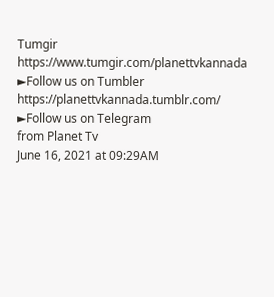Tumgir
https://www.tumgir.com/planettvkannada
►Follow us on Tumbler
https://planettvkannada.tumblr.com/
►Follow us on Telegram
from Planet Tv
June 16, 2021 at 09:29AM